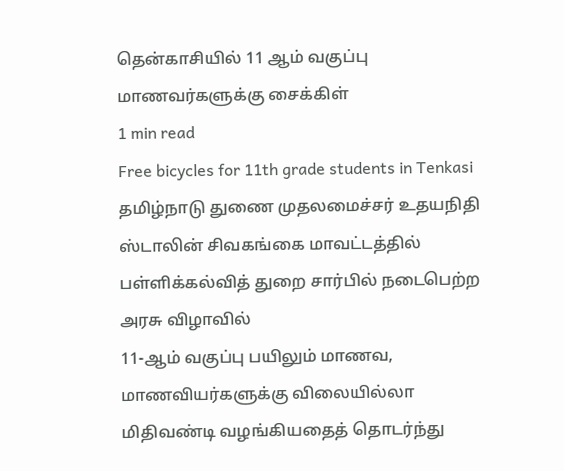தென்காசியில் 11 ஆம் வகுப்பு மாணவர்களுக்கு சைக்கிள்
1 min read
Free bicycles for 11th grade students in Tenkasi
தமிழ்நாடு துணை முதலமைச்சர் உதயநிதி ஸ்டாலின் சிவகங்கை மாவட்டத்தில் பள்ளிக்கல்வித் துறை சார்பில் நடைபெற்ற அரசு விழாவில்
11-ஆம் வகுப்பு பயிலும் மாணவ, மாணவியர்களுக்கு விலையில்லா மிதிவண்டி வழங்கியதைத் தொடர்ந்து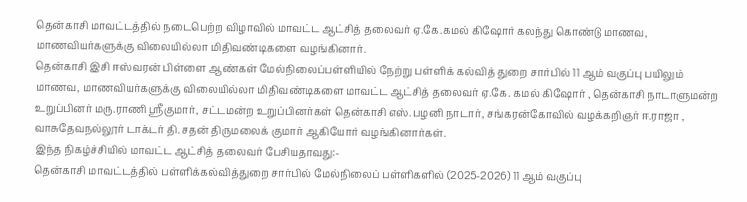தென்காசி மாவட்டத்தில் நடைபெற்ற விழாவில் மாவட்ட ஆட்சித் தலைவர் ஏ.கே.கமல் கிஷோர் கலந்து கொண்டு மாணவ, மாணவியர்களுக்கு விலையில்லா மிதிவண்டிகளை வழங்கினார்.
தென்காசி இசி ஈஸ்வரன் பிள்ளை ஆண்கள் மேல்நிலைப்பள்ளியில் நேற்று பள்ளிக் கல்வித் துறை சார்பில் 11 ஆம் வகுப்பு பயிலும் மாணவ, மாணவியர்களுக்கு விலையில்லா மிதிவண்டிகளை மாவட்ட ஆட்சித் தலைவர் ஏ.கே. கமல் கிஷோர் , தென்காசி நாடாளுமன்ற உறுப்பினர் மரு.ராணி ஸ்ரீகுமார், சட்டமன்ற உறுப்பினர்கள் தென்காசி எஸ்.பழனி நாடார், சங்கரன்கோவில் வழக்கறிஞர் ஈ.ராஜா , வாசுதேவநல்லூர் டாக்டர் தி.சதன் திருமலைக் குமார் ஆகியோர் வழங்கினார்கள்.
இந்த நிகழ்ச்சியில் மாவட்ட ஆட்சித் தலைவர் பேசியதாவது:-
தென்காசி மாவட்டத்தில் பள்ளிக்கல்வித்துறை சார்பில் மேல்நிலைப் பள்ளிகளில் (2025-2026) 11 ஆம் வகுப்பு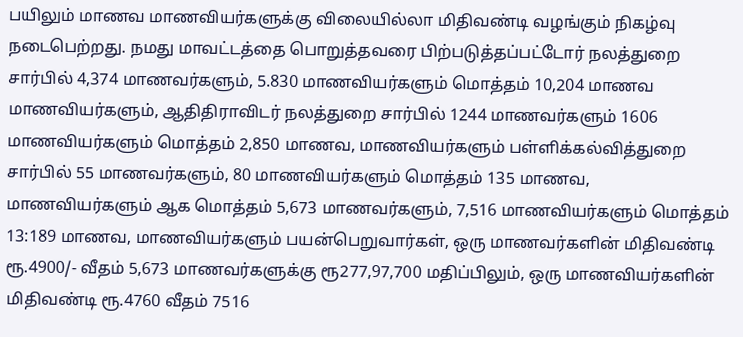பயிலும் மாணவ மாணவியர்களுக்கு விலையில்லா மிதிவண்டி வழங்கும் நிகழ்வு நடைபெற்றது. நமது மாவட்டத்தை பொறுத்தவரை பிற்படுத்தப்பட்டோர் நலத்துறை சார்பில் 4,374 மாணவர்களும், 5.830 மாணவியர்களும் மொத்தம் 10,204 மாணவ மாணவியர்களும், ஆதிதிராவிடர் நலத்துறை சார்பில் 1244 மாணவர்களும் 1606 மாணவியர்களும் மொத்தம் 2,850 மாணவ, மாணவியர்களும் பள்ளிக்கல்வித்துறை சார்பில் 55 மாணவர்களும், 80 மாணவியர்களும் மொத்தம் 135 மாணவ, மாணவியர்களும் ஆக மொத்தம் 5,673 மாணவர்களும், 7,516 மாணவியர்களும் மொத்தம் 13:189 மாணவ, மாணவியர்களும் பயன்பெறுவார்கள், ஒரு மாணவர்களின் மிதிவண்டி ரூ.4900/- வீதம் 5,673 மாணவர்களுக்கு ரூ277,97,700 மதிப்பிலும், ஒரு மாணவியர்களின் மிதிவண்டி ரூ.4760 வீதம் 7516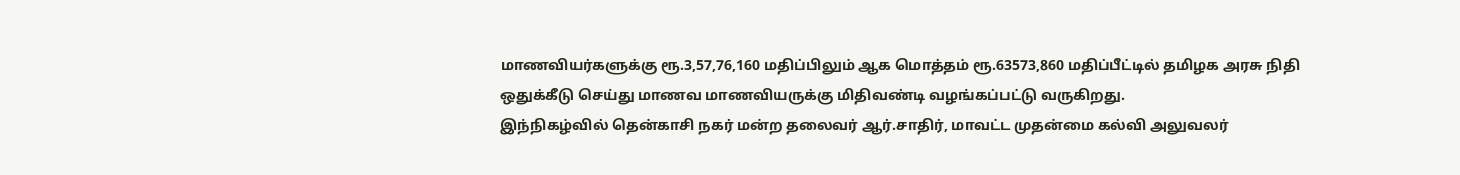மாணவியர்களுக்கு ரூ.3,57,76,160 மதிப்பிலும் ஆக மொத்தம் ரூ.63573,860 மதிப்பீட்டில் தமிழக அரசு நிதி ஒதுக்கீடு செய்து மாணவ மாணவியருக்கு மிதிவண்டி வழங்கப்பட்டு வருகிறது.
இந்நிகழ்வில் தென்காசி நகர் மன்ற தலைவர் ஆர்.சாதிர், மாவட்ட முதன்மை கல்வி அலுவலர்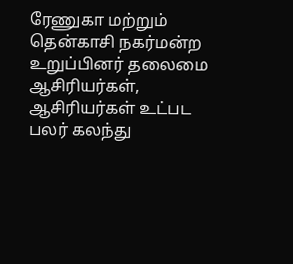ரேணுகா மற்றும் தென்காசி நகர்மன்ற உறுப்பினர் தலைமை ஆசிரியர்கள், ஆசிரியர்கள் உட்பட பலர் கலந்து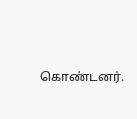கொண்டனர்.